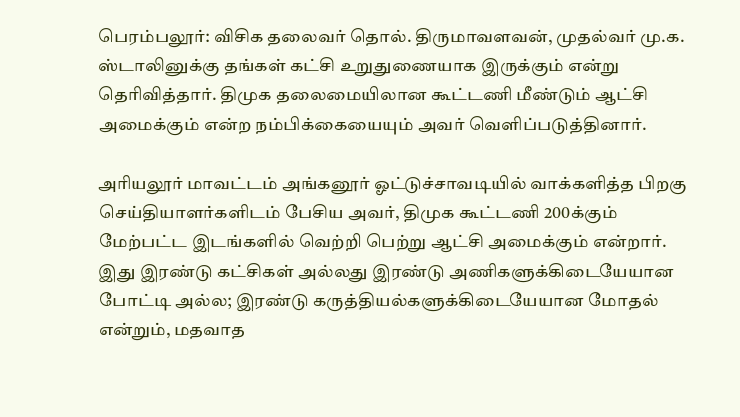பெரம்பலூர்: விசிக தலைவர் தொல். திருமாவளவன், முதல்வர் மு.க. ஸ்டாலினுக்கு தங்கள் கட்சி உறுதுணையாக இருக்கும் என்று தெரிவித்தார். திமுக தலைமையிலான கூட்டணி மீண்டும் ஆட்சி அமைக்கும் என்ற நம்பிக்கையையும் அவர் வெளிப்படுத்தினார்.

அரியலூர் மாவட்டம் அங்கனூர் ஓட்டுச்சாவடியில் வாக்களித்த பிறகு செய்தியாளர்களிடம் பேசிய அவர், திமுக கூட்டணி 200க்கும் மேற்பட்ட இடங்களில் வெற்றி பெற்று ஆட்சி அமைக்கும் என்றார். இது இரண்டு கட்சிகள் அல்லது இரண்டு அணிகளுக்கிடையேயான போட்டி அல்ல; இரண்டு கருத்தியல்களுக்கிடையேயான மோதல் என்றும், மதவாத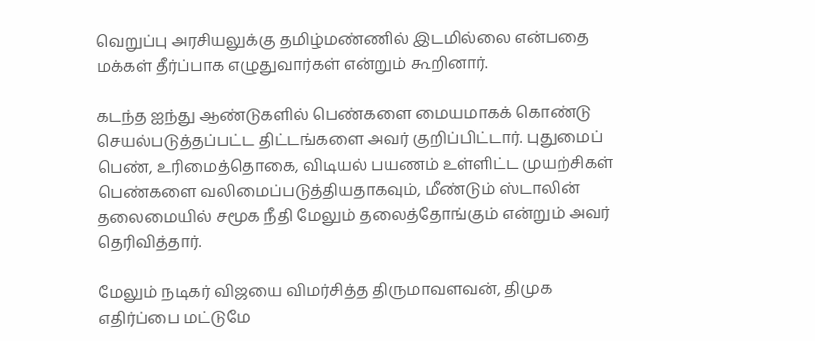வெறுப்பு அரசியலுக்கு தமிழ்மண்ணில் இடமில்லை என்பதை மக்கள் தீர்ப்பாக எழுதுவார்கள் என்றும் கூறினார்.

கடந்த ஐந்து ஆண்டுகளில் பெண்களை மையமாகக் கொண்டு செயல்படுத்தப்பட்ட திட்டங்களை அவர் குறிப்பிட்டார். புதுமைப் பெண், உரிமைத்தொகை, விடியல் பயணம் உள்ளிட்ட முயற்சிகள் பெண்களை வலிமைப்படுத்தியதாகவும், மீண்டும் ஸ்டாலின் தலைமையில் சமூக நீதி மேலும் தலைத்தோங்கும் என்றும் அவர் தெரிவித்தார்.

மேலும் நடிகர் விஜயை விமர்சித்த திருமாவளவன், திமுக எதிர்ப்பை மட்டுமே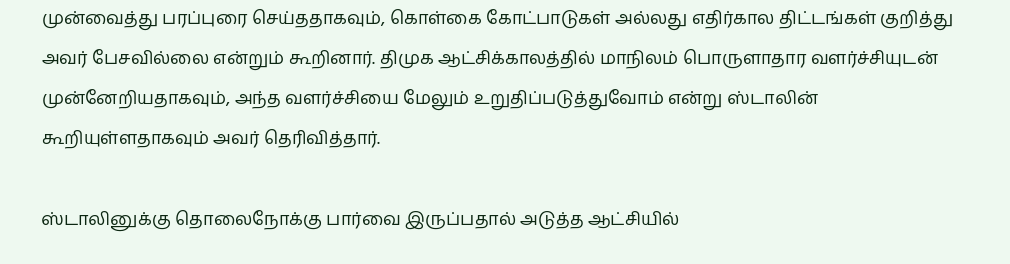முன்வைத்து பரப்புரை செய்ததாகவும், கொள்கை கோட்பாடுகள் அல்லது எதிர்கால திட்டங்கள் குறித்து அவர் பேசவில்லை என்றும் கூறினார். திமுக ஆட்சிக்காலத்தில் மாநிலம் பொருளாதார வளர்ச்சியுடன் முன்னேறியதாகவும், அந்த வளர்ச்சியை மேலும் உறுதிப்படுத்துவோம் என்று ஸ்டாலின் கூறியுள்ளதாகவும் அவர் தெரிவித்தார்.

ஸ்டாலினுக்கு தொலைநோக்கு பார்வை இருப்பதால் அடுத்த ஆட்சியில்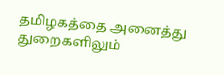தமிழகத்தை அனைத்து துறைகளிலும்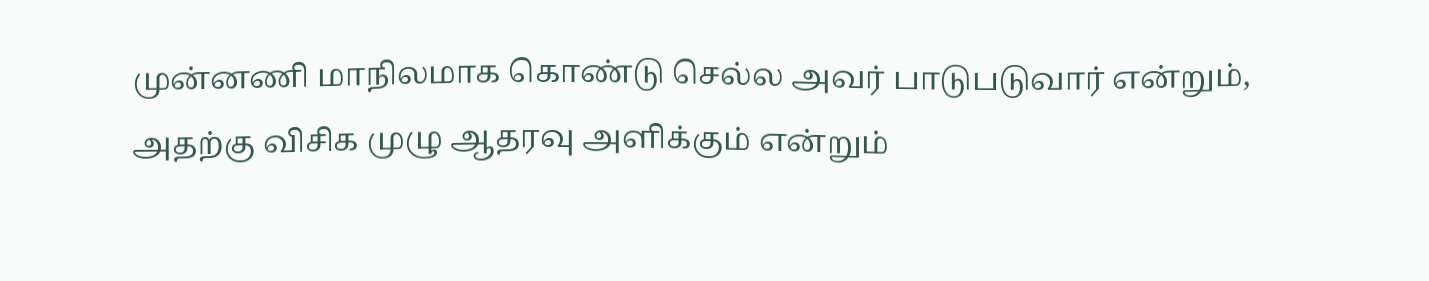முன்னணி மாநிலமாக கொண்டு செல்ல அவர் பாடுபடுவார் என்றும், அதற்கு விசிக முழு ஆதரவு அளிக்கும் என்றும்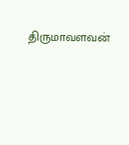திருமாவளவன்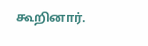கூறினார்.